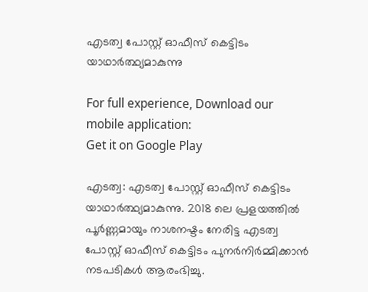എടത്വ പോസ്റ്റ് ഓഫീസ് കെട്ടിടം യാഥാർത്ഥ്യമാകുന്നു

For full experience, Download our mobile application:
Get it on Google Play

എടത്വ: എടത്വ പോസ്റ്റ് ഓഫീസ് കെട്ടിടം യാഥാർത്ഥ്യമാകുന്നു. 2018 ലെ പ്രളയത്തിൽ പൂർണ്ണമായും നാശനഷ്ടം നേരിട്ട എടത്വ പോസ്റ്റ് ഓഫീസ് കെട്ടിടം പുനർനിർമ്മിക്കാൻ നടപടികൾ ആരംഭിച്ചു.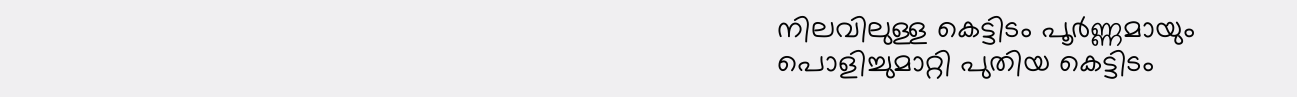നിലവിലുള്ള കെട്ടിടം പൂർണ്ണമായും പൊളിച്ചുമാറ്റി പുതിയ കെട്ടിടം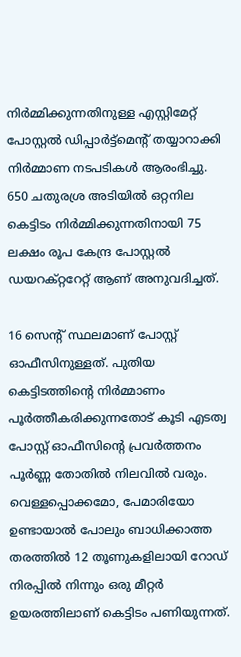നിർമ്മിക്കുന്നതിനുള്ള എസ്റ്റിമേറ്റ് പോസ്റ്റൽ ഡിപ്പാർട്ട്മെന്റ് തയ്യാറാക്കി നിർമ്മാണ നടപടികൾ ആരംഭിച്ചു. 650 ചതുരശ്ര അടിയിൽ ഒറ്റനില കെട്ടിടം നിർമ്മിക്കുന്നതിനായി 75 ലക്ഷം രൂപ കേന്ദ്ര പോസ്റ്റൽ ഡയറക്റ്ററേറ്റ് ആണ് അനുവദിച്ചത്.

16 സെന്റ് സ്ഥലമാണ് പോസ്റ്റ് ഓഫീസിനുള്ളത്. പുതിയ കെട്ടിടത്തിന്റെ നിർമ്മാണം പൂർത്തീകരിക്കുന്നതോട് കൂടി എടത്വ പോസ്റ്റ് ഓഫീസിന്റെ പ്രവർത്തനം പൂർണ്ണ തോതിൽ നിലവിൽ വരും. വെള്ളപ്പൊക്കമോ, പേമാരിയോ ഉണ്ടായാൽ പോലും ബാധിക്കാത്ത തരത്തിൽ 12 തൂണുകളിലായി റോഡ് നിരപ്പിൽ നിന്നും ഒരു മീറ്റർ ഉയരത്തിലാണ് കെട്ടിടം പണിയുന്നത്.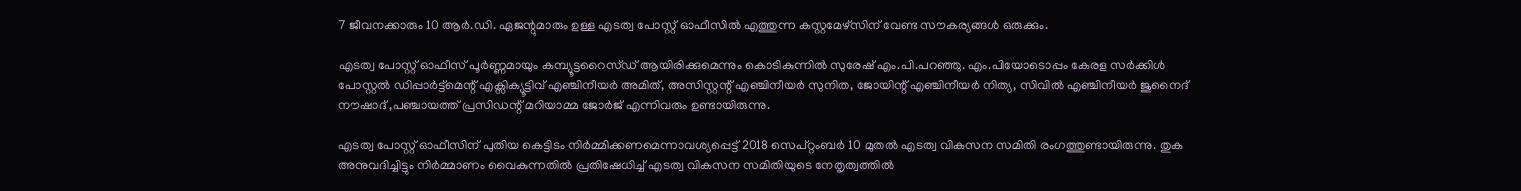7 ജീവനക്കാരും 10 ആർ.ഡി. ഏജന്റുമാരും ഉള്ള എടത്വ പോസ്റ്റ് ഓഫീസിൽ എത്തുന്ന കസ്റ്റമേഴ്സിന് വേണ്ട സൗകര്യങ്ങൾ ഒരുക്കും.

എടത്വ പോസ്റ്റ് ഓഫീസ് പൂർണ്ണമായും കമ്പ്യൂട്ടറൈസ്ഡ് ആയിരിക്കുമെന്നും കൊടികുന്നിൽ സുരേഷ് എം.പി.പറഞ്ഞു. എം.പിയോടൊപ്പം കേരള സർക്കിൾ പോസ്റ്റൽ ഡിപ്പാർട്ട്മെന്റ് എക്സിക്യൂട്ടിവ് എഞ്ചിനീയർ അമിത്, അസിസ്റ്റന്റ് എഞ്ചിനീയർ സുനിത, ജോയിന്റ് എഞ്ചിനീയർ നിത്യ, സിവിൽ എഞ്ചിനീയർ ജുനൈദ് നൗഷാദ് ,പഞ്ചായത്ത് പ്രസിഡന്റ് മറിയാമ്മ ജോർജ് എന്നിവരും ഉണ്ടായിരുന്നു.

എടത്വ പോസ്റ്റ് ഓഫീസിന് പുതിയ കെട്ടിടം നിർമ്മിക്കണമെന്നാവശ്യപ്പെട്ട് 2018 സെപ്റ്റംബർ 10 മുതൽ എടത്വ വികസന സമിതി രംഗത്തുണ്ടായിരുന്നു. തുക അനുവദിച്ചിട്ടും നിർമ്മാണം വൈകുന്നതിൽ പ്രതിഷേധിച്ച് എടത്വ വികസന സമിതിയുടെ നേതൃത്വത്തിൽ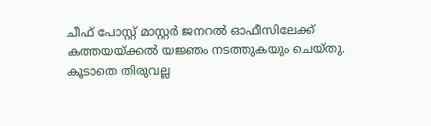ചീഫ് പോസ്റ്റ് മാസ്റ്റർ ജനറൽ ഓഫീസിലേക്ക് കത്തയയ്ക്കൽ യജ്ഞം നടത്തുകയും ചെയ്തു. കൂടാതെ തിരുവല്ല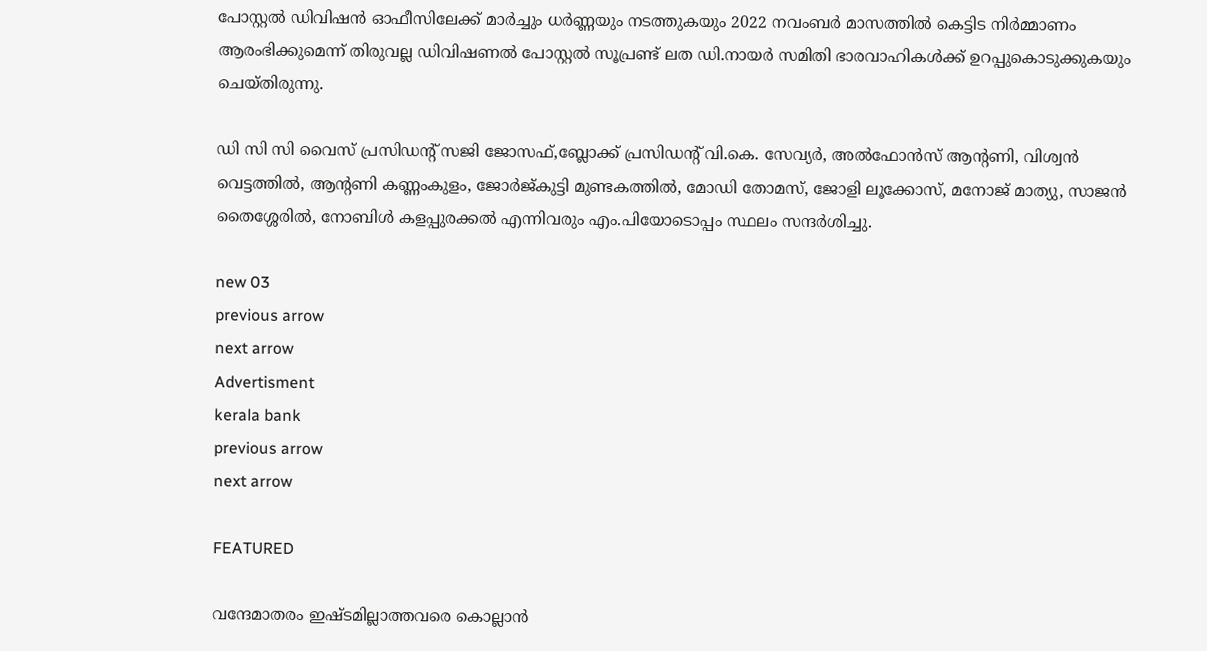പോസ്റ്റൽ ഡിവിഷൻ ഓഫീസിലേക്ക് മാർച്ചും ധർണ്ണയും നടത്തുകയും 2022 നവംബർ മാസത്തിൽ കെട്ടിട നിർമ്മാണം ആരംഭിക്കുമെന്ന് തിരുവല്ല ഡിവിഷണൽ പോസ്റ്റൽ സൂപ്രണ്ട് ലത ഡി.നായർ സമിതി ഭാരവാഹികൾക്ക് ഉറപ്പുകൊടുക്കുകയും ചെയ്തിരുന്നു.

ഡി സി സി വൈസ് പ്രസിഡന്റ്‌ സജി ജോസഫ്,ബ്ലോക്ക്‌ പ്രസിഡന്റ്‌ വി.കെ. സേവ്യർ, അൽഫോൻസ് ആന്റണി, വിശ്വൻ വെട്ടത്തിൽ, ആന്റണി കണ്ണംകുളം, ജോർജ്കുട്ടി മുണ്ടകത്തിൽ, മോഡി തോമസ്, ജോളി ലൂക്കോസ്, മനോജ് മാത്യു, സാജൻ തൈശ്ശേരിൽ, നോബിൾ കളപ്പുരക്കൽ എന്നിവരും എം.പിയോടൊപ്പം സ്ഥലം സന്ദർശിച്ചു.

new 03
previous arrow
next arrow
Advertisment
kerala bank
previous arrow
next arrow

FEATURED

വന്ദേമാതരം ഇഷ്ടമില്ലാത്തവരെ കൊല്ലാൻ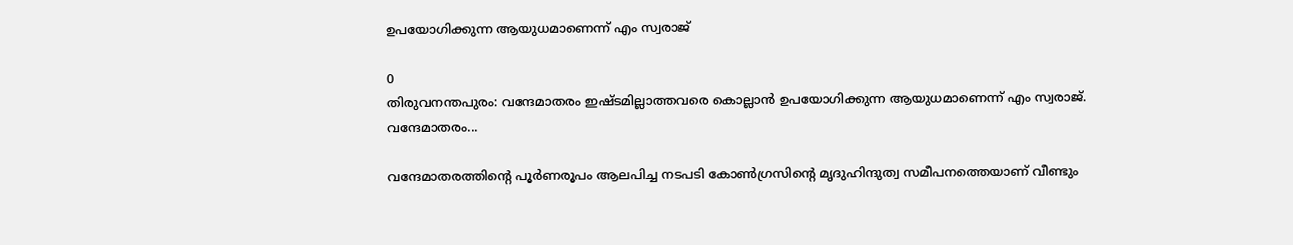ഉപയോഗിക്കുന്ന ആയുധമാണെന്ന് എം സ്വരാജ്

0
തിരുവനന്തപുരം: വന്ദേമാതരം ഇഷ്ടമില്ലാത്തവരെ കൊല്ലാൻ ഉപയോഗിക്കുന്ന ആയുധമാണെന്ന് എം സ്വരാജ്. വന്ദേമാതരം...

വന്ദേമാതരത്തിന്റെ പൂര്‍ണരൂപം ആലപിച്ച നടപടി കോണ്‍ഗ്രസിന്റെ മൃദുഹിന്ദുത്വ സമീപനത്തെയാണ് വീണ്ടും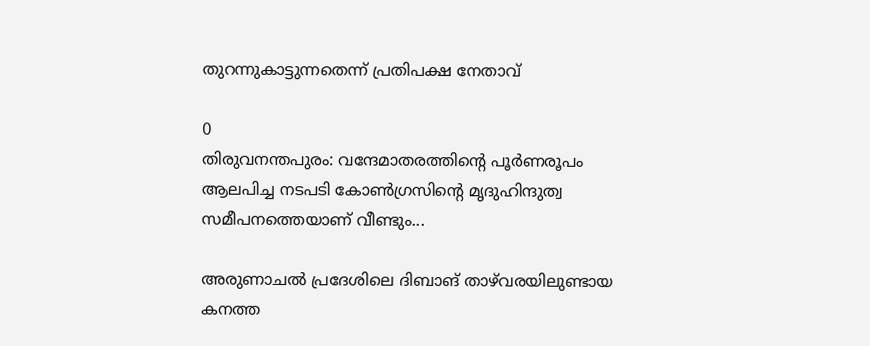തുറന്നുകാട്ടുന്നതെന്ന് പ്രതിപക്ഷ നേതാവ്

0
തിരുവനന്തപുരം: വന്ദേമാതരത്തിന്റെ പൂര്‍ണരൂപം ആലപിച്ച നടപടി കോണ്‍ഗ്രസിന്റെ മൃദുഹിന്ദുത്വ സമീപനത്തെയാണ് വീണ്ടും...

അരുണാചൽ പ്രദേശിലെ ദിബാങ് താഴ്‌വരയിലുണ്ടായ കനത്ത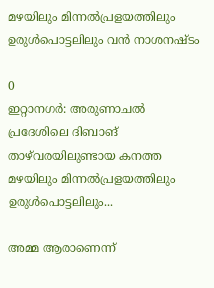മഴയിലും മിന്നൽപ്രളയത്തിലും ഉരുൾപൊട്ടലിലും വൻ നാശനഷ്ടം

0
ഇറ്റാനഗർ: അരുണാചൽ പ്രദേശിലെ ദിബാങ് താഴ്‌വരയിലുണ്ടായ കനത്ത മഴയിലും മിന്നൽപ്രളയത്തിലും ഉരുൾപൊട്ടലിലും...

അമ്മ ആരാണെന്ന്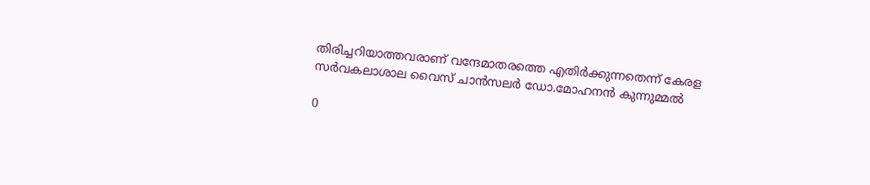തിരിച്ചറിയാത്തവരാണ് വന്ദേമാതരത്തെ എതിർക്കുന്നതെന്ന് കേരള സർവകലാശാല വൈസ് ചാൻസലർ ഡോ.മോഹനൻ കുന്നുമ്മൽ

0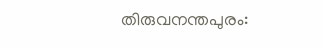തിരുവനന്തപുരം: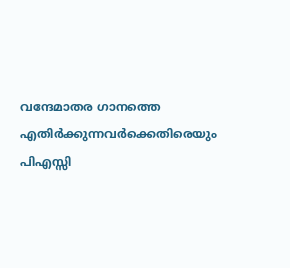വന്ദേമാതര ഗാനത്തെ എതിർക്കുന്നവർക്കെതിരെയും പിഎസ്സി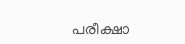പരീക്ഷാ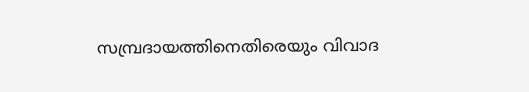സമ്പ്രദായത്തിനെതിരെയും വിവാദ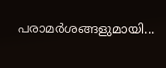പരാമർശങ്ങളുമായി...